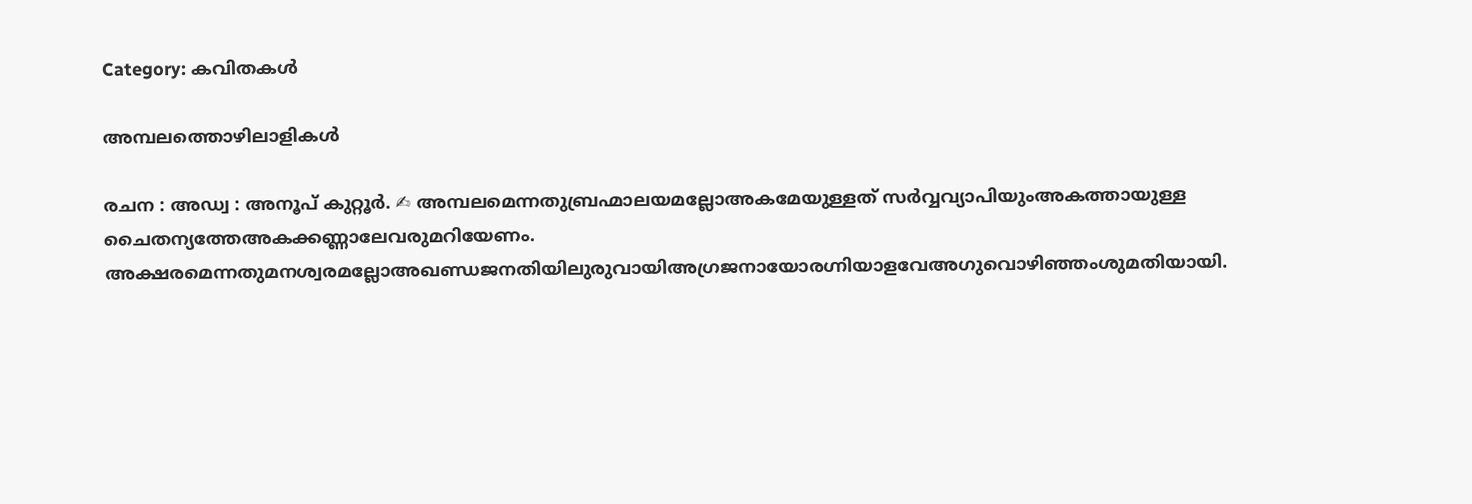Category: കവിതകൾ

അമ്പലത്തൊഴിലാളികൾ

രചന : അഡ്വ : അനൂപ് കുറ്റൂർ. ✍ അമ്പലമെന്നതുബ്രഹ്മാലയമല്ലോഅകമേയുള്ളത് സർവ്വവ്യാപിയുംഅകത്തായുള്ള ചൈതന്യത്തേഅകക്കണ്ണാലേവരുമറിയേണം. അക്ഷരമെന്നതുമനശ്വരമല്ലോഅഖണ്ഡജനതിയിലുരുവായിഅഗ്രജനായോരഗ്നിയാളവേഅഗുവൊഴിഞ്ഞംശുമതിയായി.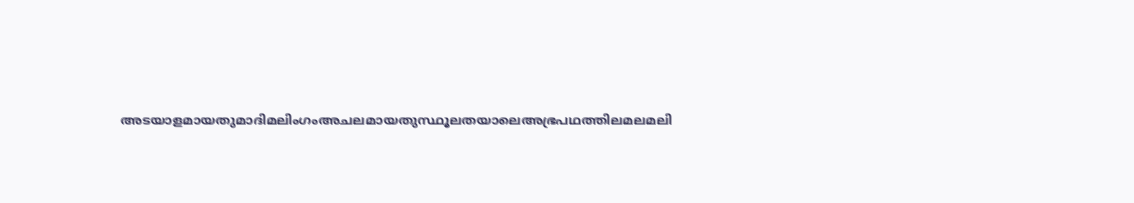അടയാളമായതുമാദിമലിംഗംഅചലമായതുസ്ഥൂലതയാലെഅഭ്രപഥത്തിലമലമലി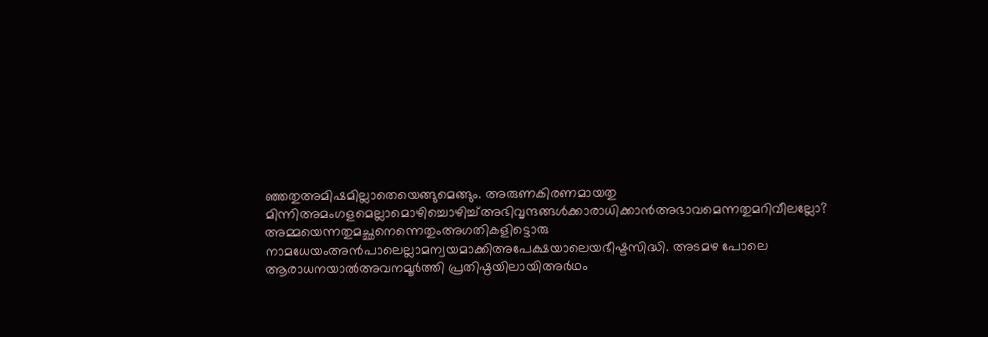ഞ്ഞതുഅമിഷമില്ലാതെയെങ്ങുമെങ്ങും. അരുണകിരണമായതു മിന്നിഅമംഗളമെല്ലാമൊഴിച്ചൊഴിച്ച്അഭിവൃന്ദങ്ങൾക്കാരാധിക്കാൻഅഭാവമെന്നതുമറിവീലല്ലോ? അമ്മയെന്നതുമച്ഛനെന്നെതുംഅഗതികളിട്ടൊരു നാമധേയംഅൻപാലെല്ലാമന്വയമാക്കിഅപേക്ഷയാലെയഭീഷ്ടസിദ്ധി. അടമഴ പോലെ ആരാധനയാൽഅവനമൂർത്തി പ്രതിഷ്ഠയിലായിഅർഥം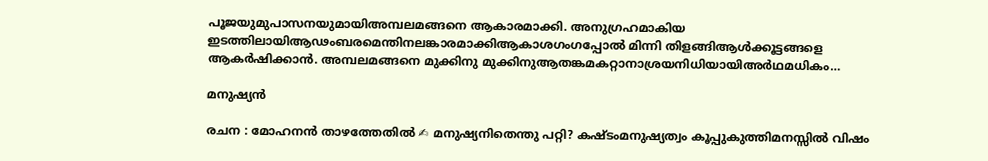പൂജയുമുപാസനയുമായിഅമ്പലമങ്ങനെ ആകാരമാക്കി. അനുഗ്രഹമാകിയ ഇടത്തിലായിആഢംബരമെന്തിനലങ്കാരമാക്കിആകാശഗംഗപ്പോൽ മിന്നി തിളങ്ങിആൾക്കൂട്ടങ്ങളെ ആകർഷിക്കാൻ. അമ്പലമങ്ങനെ മുക്കിനു മുക്കിനുആതങ്കമകറ്റാനാശ്രയനിധിയായിഅർഥമധികം…

മനുഷ്യൻ

രചന : മോഹനൻ താഴത്തേതിൽ ✍ മനുഷ്യനിതെന്തു പറ്റി? കഷ്ടംമനുഷ്യത്വം കൂപ്പുകുത്തിമനസ്സിൽ വിഷം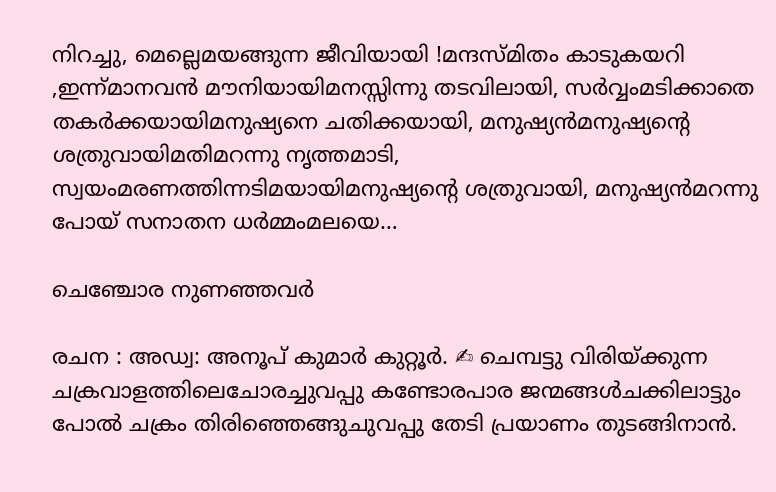നിറച്ചു, മെല്ലെമയങ്ങുന്ന ജീവിയായി !മന്ദസ്മിതം കാടുകയറി ,ഇന്ന്മാനവൻ മൗനിയായിമനസ്സിന്നു തടവിലായി, സർവ്വംമടിക്കാതെ തകർക്കയായിമനുഷ്യനെ ചതിക്കയായി, മനുഷ്യൻമനുഷ്യന്റെ ശത്രുവായിമതിമറന്നു നൃത്തമാടി, സ്വയംമരണത്തിന്നടിമയായിമനുഷ്യന്റെ ശത്രുവായി, മനുഷ്യൻമറന്നു പോയ് സനാതന ധർമ്മംമലയെ…

ചെഞ്ചോര നുണഞ്ഞവർ

രചന : അഡ്വ: അനൂപ് കുമാർ കുറ്റൂർ. ✍ ചെമ്പട്ടു വിരിയ്ക്കുന്ന ചക്രവാളത്തിലെചോരച്ചുവപ്പു കണ്ടോരപാര ജന്മങ്ങൾചക്കിലാട്ടും പോൽ ചക്രം തിരിഞ്ഞെങ്ങുചുവപ്പു തേടി പ്രയാണം തുടങ്ങിനാൻ.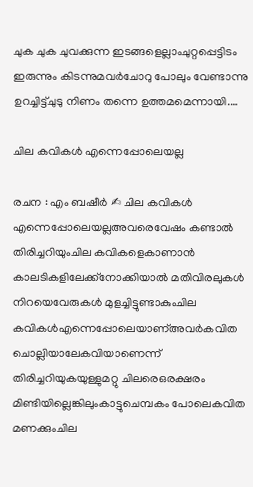ചുക ചുക ചുവക്കുന്ന ഇടങ്ങളെല്ലാംചുറ്റപ്പെട്ടിടം ഇരുന്നും കിടന്നുമവർചോറു പോലും വേണ്ടാന്നു ഉറച്ചിട്ട്ചുടു നിണം തന്നെ ഉത്തമമെന്നായി.…

ചില കവികൾ എന്നെപ്പോലെയല്ല

രചന : എം ബഷീർ ✍ ചില കവികൾ എന്നെപ്പോലെയല്ലഅവരെവേഷം കണ്ടാൽ തിരിച്ചറിയുംചില കവികളെകാണാൻ കാലടികളിലേക്ക്നോക്കിയാൽ മതിവിരലുകൾ നിറയെവേരുകൾ മുളച്ചിട്ടുണ്ടാകുംചില കവികൾഎന്നെപ്പോലെയാണ്അവർകവിത ചൊല്ലിയാലേകവിയാണെന്ന് തിരിച്ചറിയുകയുള്ളുമറ്റു ചിലരെഒരക്ഷരം മിണ്ടിയില്ലെങ്കിലുംകാട്ടുചെമ്പകം പോലെകവിത മണക്കുംചില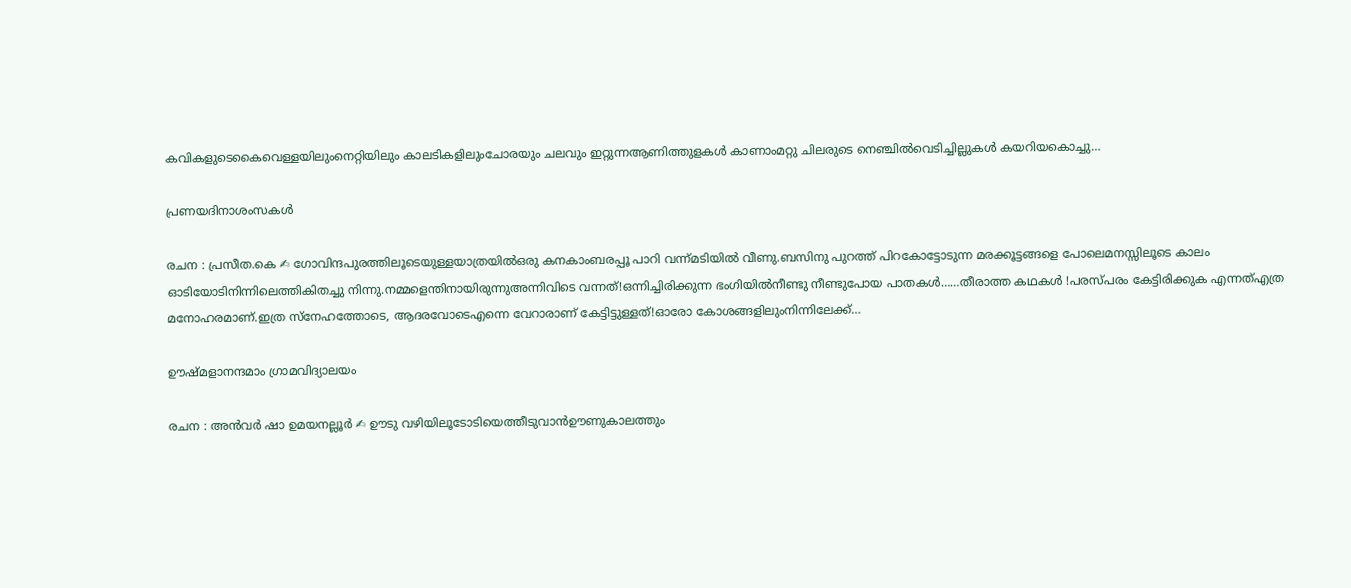കവികളുടെകൈവെള്ളയിലുംനെറ്റിയിലും കാലടികളിലുംചോരയും ചലവും ഇറ്റുന്നആണിത്തുളകൾ കാണാംമറ്റു ചിലരുടെ നെഞ്ചിൽവെടിച്ചില്ലുകൾ കയറിയകൊച്ചു…

പ്രണയദിനാശംസകൾ

രചന : പ്രസീത.കെ ✍ ഗോവിന്ദപുരത്തിലൂടെയുള്ളയാത്രയിൽഒരു കനകാംബരപ്പൂ പാറി വന്ന്മടിയിൽ വീണു.ബസിനു പുറത്ത് പിറകോട്ടോടുന്ന മരക്കൂട്ടങ്ങളെ പോലെമനസ്സിലൂടെ കാലം ഓടിയോടിനിന്നിലെത്തികിതച്ചു നിന്നു.നമ്മളെന്തിനായിരുന്നുഅന്നിവിടെ വന്നത്!ഒന്നിച്ചിരിക്കുന്ന ഭംഗിയിൽനീണ്ടു നീണ്ടുപോയ പാതകൾ……തീരാത്ത കഥകൾ !പരസ്പരം കേട്ടിരിക്കുക എന്നത്എത്ര മനോഹരമാണ്.ഇത്ര സ്നേഹത്തോടെ, ആദരവോടെഎന്നെ വേറാരാണ് കേട്ടിട്ടുള്ളത്!ഓരോ കോശങ്ങളിലുംനിന്നിലേക്ക്…

ഊഷ്മളാനന്ദമാം ഗ്രാമവിദ്യാലയം

രചന : അൻവർ ഷാ ഉമയനല്ലൂർ ✍ ഊടു വഴിയിലൂടോടിയെത്തീടുവാൻഊണുകാലത്തും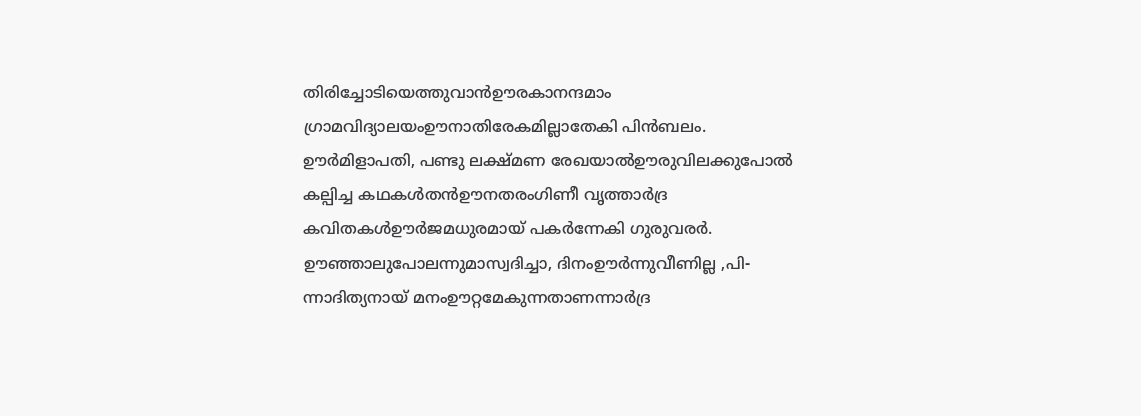തിരിച്ചോടിയെത്തുവാൻഊരകാനന്ദമാം ഗ്രാമവിദ്യാലയംഊനാതിരേകമില്ലാതേകി പിൻബലം. ഊർമിളാപതി, പണ്ടു ലക്ഷ്മണ രേഖയാൽഊരുവിലക്കുപോൽ കല്പിച്ച കഥകൾതൻഊനതരംഗിണീ വൃത്താർദ്ര കവിതകൾഊർജമധുരമായ് പകർന്നേകി ഗുരുവരർ. ഊഞ്ഞാലുപോലന്നുമാസ്വദിച്ചാ, ദിനംഊർന്നുവീണില്ല ,പി-ന്നാദിത്യനായ് മനംഊറ്റമേകുന്നതാണന്നാർദ്ര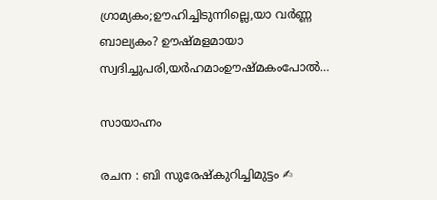ഗ്രാമ്യകം;ഊഹിച്ചിടുന്നില്ലെ,യാ വർണ്ണ ബാല്യകം? ഊഷ്മളമായാ സ്വദിച്ചുപരി,യർഹമാംഊഷ്മകംപോൽ…

സായാഹ്നം

രചന : ബി സുരേഷ്കുറിച്ചിമുട്ടം ✍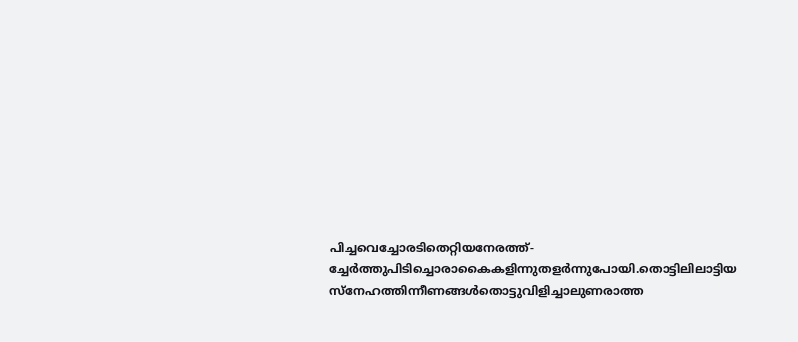പിച്ചവെച്ചോരടിതെറ്റിയനേരത്ത്-ച്ചേർത്തുപിടിച്ചൊരാകൈകളിന്നുതളർന്നുപോയി.തൊട്ടിലിലാട്ടിയ സ്നേഹത്തിന്നീണങ്ങൾതൊട്ടുവിളിച്ചാലുണരാത്ത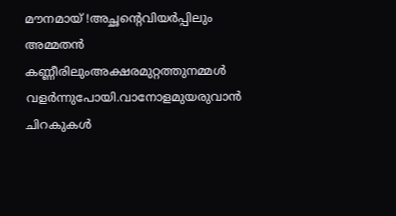മൗനമായ് !അച്ഛന്റെവിയർപ്പിലും അമ്മതൻ കണ്ണീരിലുംഅക്ഷരമുറ്റത്തുനമ്മൾ വളർന്നുപോയി.വാനോളമുയരുവാൻ ചിറകുകൾ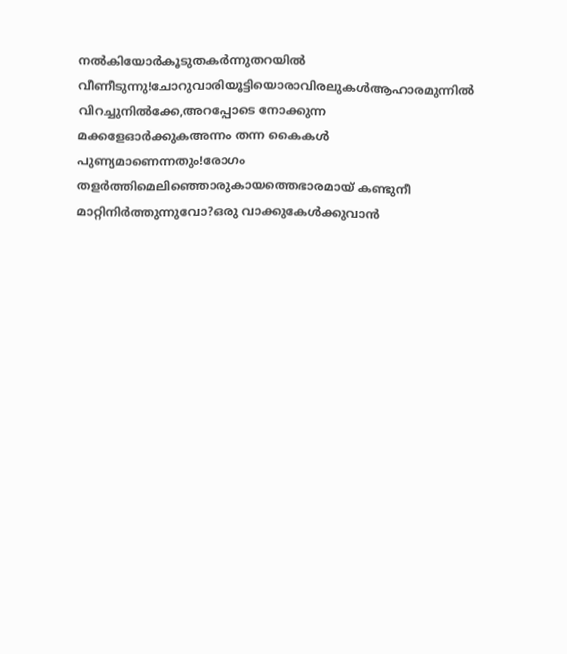നൽകിയോർകൂടുതകർന്നുതറയിൽ വീണീടുന്നു!ചോറുവാരിയൂട്ടിയൊരാവിരലുകൾആഹാരമുന്നിൽ വിറച്ചുനിൽക്കേ,അറപ്പോടെ നോക്കുന്ന മക്കളേഓർക്കുകഅന്നം തന്ന കൈകൾ പുണ്യമാണെന്നതും!രോഗം തളർത്തിമെലിഞ്ഞൊരുകായത്തെഭാരമായ് കണ്ടുനീ മാറ്റിനിർത്തുന്നുവോ?ഒരു വാക്കുകേൾക്കുവാൻ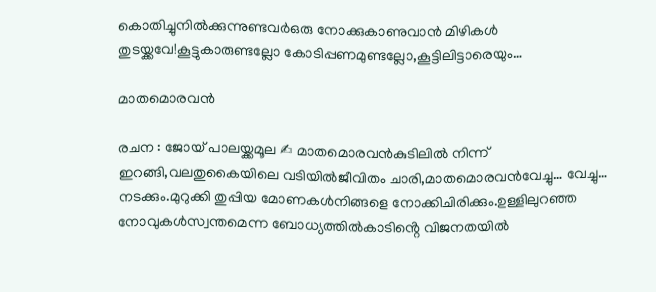കൊതിച്ചുനിൽക്കുന്നുണ്ടവർഒരു നോക്കുകാണുവാൻ മിഴികൾ തുടയ്ക്കവേ!കൂട്ടുകാരുണ്ടല്ലോ കോടിപ്പണമുണ്ടല്ലോ,കൂട്ടിലിട്ടാരെയും…

മാതമൊരവൻ

രചന : ജോയ് പാലയ്ക്കമൂല ✍ മാതമൊരവൻകുടിലിൽ നിന്ന് ഇറങ്ങി,വലതുകൈയിലെ വടിയിൽജീവിതം ചാരി,മാതമൊരവൻവേച്ചു… വേച്ചു… നടക്കും.മുറുക്കി തുപ്പിയ മോണകൾനിങ്ങളെ നോക്കിചിരിക്കും.ഉള്ളിലുറഞ്ഞ നോവുകൾസ്വന്തമെന്ന ബോധ്യത്തിൽകാടിൻ്റെ വിജനതയിൽ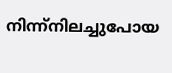നിന്ന്നിലച്ചുപോയ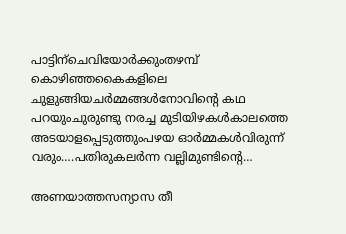പാട്ടിന്ചെവിയോർക്കുംതഴമ്പ് കൊഴിഞ്ഞകൈകളിലെ ചുളുങ്ങിയചർമ്മങ്ങൾനോവിൻ്റെ കഥ പറയുംചുരുണ്ടു നരച്ച മുടിയിഴകൾകാലത്തെ അടയാളപ്പെടുത്തുംപഴയ ഓർമ്മകൾവിരുന്ന് വരും….പതിരുകലർന്ന വല്ലിമുണ്ടിൻ്റെ…

അണയാത്തസന്യാസ തീ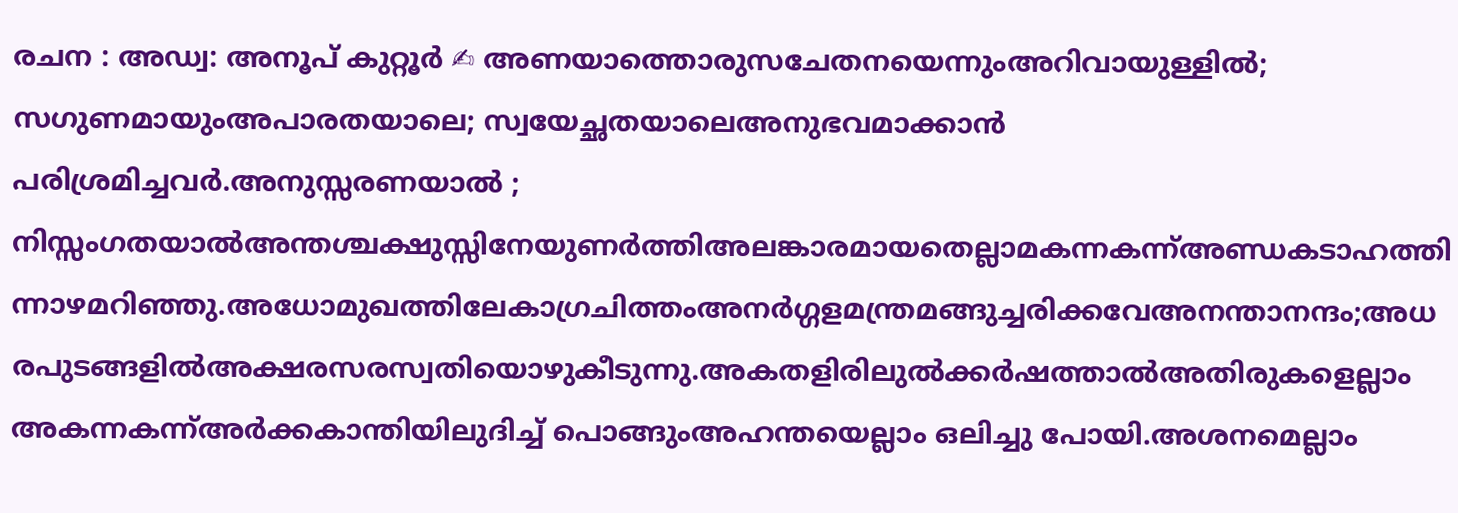രചന : അഡ്വ: അനൂപ് കുറ്റൂർ ✍ അണയാത്തൊരുസചേതനയെന്നുംഅറിവായുള്ളിൽ; സഗുണമായുംഅപാരതയാലെ; സ്വയേച്ഛതയാലെഅനുഭവമാക്കാൻ പരിശ്രമിച്ചവർ.അനുസ്സരണയാൽ ; നിസ്സംഗതയാൽഅന്തശ്ചക്ഷുസ്സിനേയുണർത്തിഅലങ്കാരമായതെല്ലാമകന്നകന്ന്അണ്ഡകടാഹത്തിന്നാഴമറിഞ്ഞു.അധോമുഖത്തിലേകാഗ്രചിത്തംഅനർഗ്ഗളമന്ത്രമങ്ങുച്ചരിക്കവേഅനന്താനന്ദം;അധരപുടങ്ങളിൽഅക്ഷരസരസ്വതിയൊഴുകീടുന്നു.അകതളിരിലുൽക്കർഷത്താൽഅതിരുകളെല്ലാം അകന്നകന്ന്അർക്കകാന്തിയിലുദിച്ച് പൊങ്ങുംഅഹന്തയെല്ലാം ഒലിച്ചു പോയി.അശനമെല്ലാം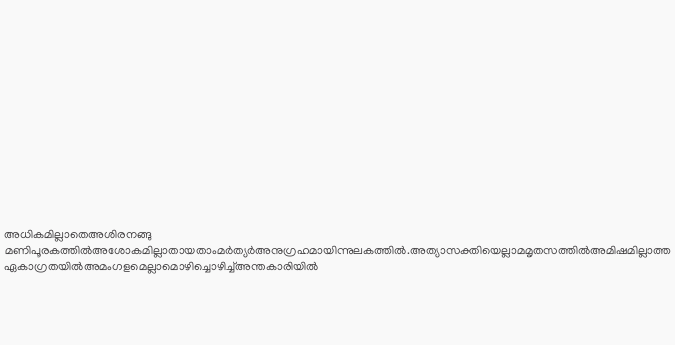അധികമില്ലാതെഅശിരനങ്ങു മണിപൂരകത്തിൽഅശോകമില്ലാതായതാംമർത്യർഅനുഗ്രഹമായിന്നുലകത്തിൽ.അത്യാസക്തിയെല്ലാമമൃതസത്തിൽഅമിഷമില്ലാത്ത ഏകാഗ്രതയിൽഅമംഗളമെല്ലാമൊഴിച്ചൊഴിച്ച്അന്തകാരിയിൽ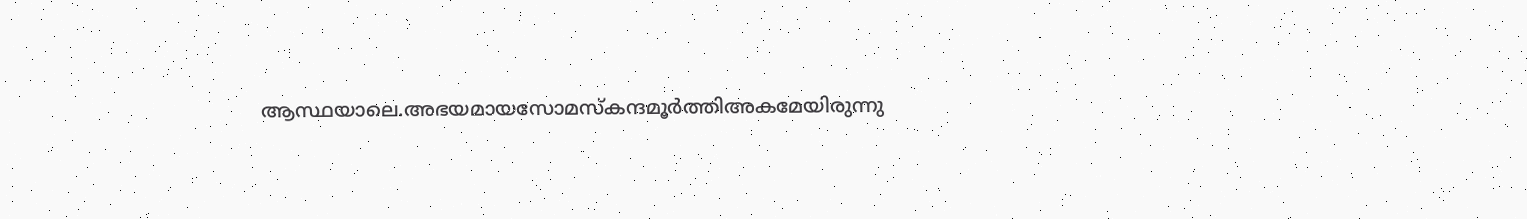ആസ്ഥയാലെ.അഭയമായസോമസ്കന്ദമൂർത്തിഅകമേയിരുന്നു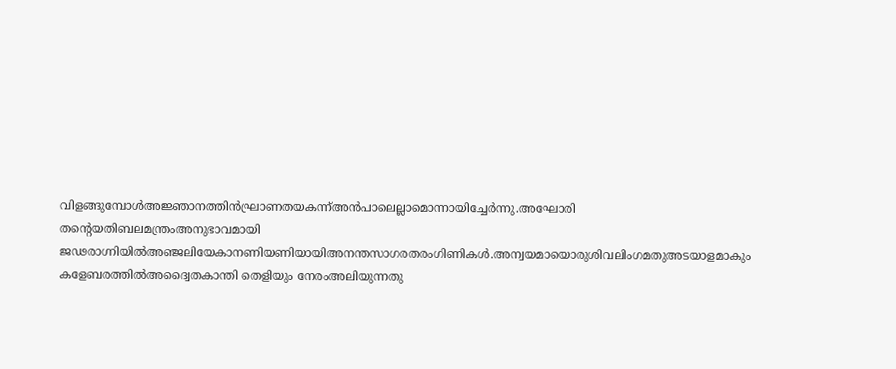വിളങ്ങുമ്പോൾഅജ്ഞാനത്തിൻഘ്രാണതയകന്ന്അൻപാലെല്ലാമൊന്നായിച്ചേർന്നു.അഘോരി തൻ്റെയതിബലമന്ത്രംഅനുഭാവമായി ജഢരാഗ്നിയിൽഅഞ്ജലിയേകാനണിയണിയായിഅനന്തസാഗരതരംഗിണികൾ.അന്വയമായൊരുശിവലിംഗമതുഅടയാളമാകും കളേബരത്തിൽഅദ്വൈതകാന്തി തെളിയും നേരംഅലിയുന്നതു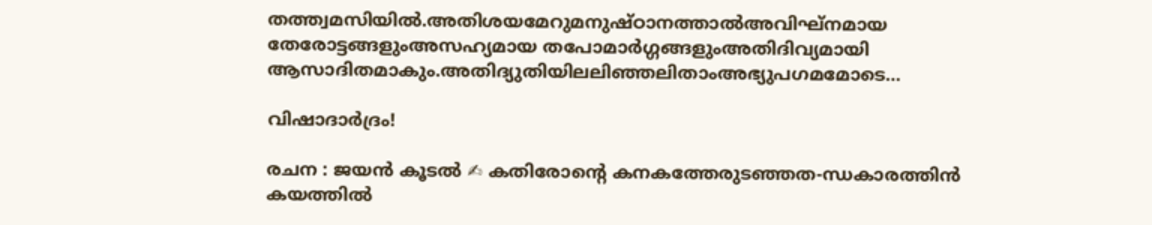തത്ത്വമസിയിൽ.അതിശയമേറുമനുഷ്ഠാനത്താൽഅവിഘ്നമായ തേരോട്ടങ്ങളുംഅസഹ്യമായ തപോമാർഗ്ഗങ്ങളുംഅതിദിവ്യമായി ആസാദിതമാകും.അതിദ്യുതിയിലലിഞ്ഞലിതാംഅഭ്യുപഗമമോടെ…

വിഷാദാർദ്രം!

രചന : ജയൻ കൂടൽ ✍ കതിരോന്റെ കനകത്തേരുടഞ്ഞത-ന്ധകാരത്തിൻ കയത്തിൽ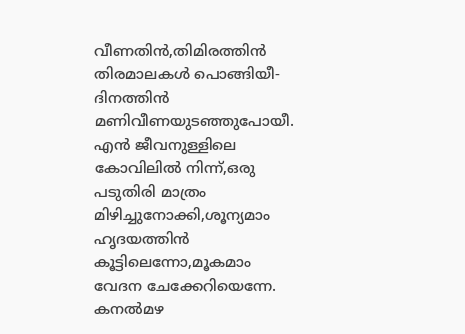വീണതിൻ,തിമിരത്തിൻ തിരമാലകൾ പൊങ്ങിയീ-ദിനത്തിൻ മണിവീണയുടഞ്ഞുപോയീ. എൻ ജീവനുള്ളിലെ കോവിലിൽ നിന്ന്,ഒരു പടുതിരി മാത്രം മിഴിച്ചുനോക്കി,ശൂന്യമാം ഹൃദയത്തിൻ കൂട്ടിലെന്നോ,മൂകമാം വേദന ചേക്കേറിയെന്നേ. കനൽമഴ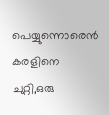പെയ്യുന്നൊരെൻ കരളിനെ ചുറ്റി,ഒരു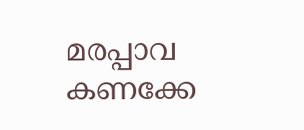മരപ്പാവ കണക്കേ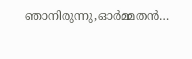ഞാനിരുന്നു,ഓർമ്മതൻ…